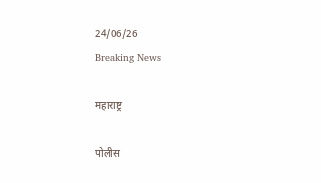24/06/26
Breaking News

महाराष्ट्र

पोलीस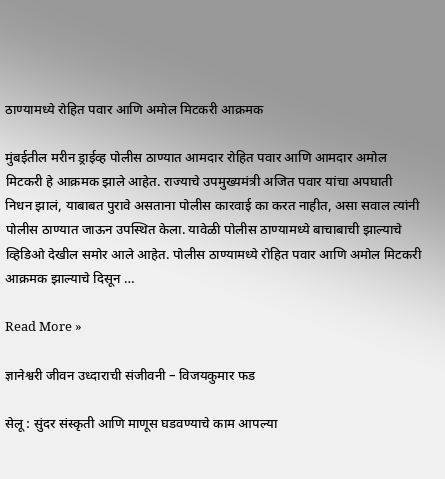ठाण्यामध्ये रोहित पवार आणि अमोल मिटकरी आक्रमक

मुंबईतील मरीन ड्राईव्ह पोलीस ठाण्यात आमदार रोहित पवार आणि आमदार अमोल मिटकरी हे आक्रमक झाले आहेत. राज्याचे उपमुख्यमंत्री अजित पवार यांचा अपघाती निधन झालं, याबाबत पुरावे असताना पोलीस कारवाई का करत नाहीत, असा सवाल त्यांनी पोलीस ठाण्यात जाऊन उपस्थित केला. यावेळी पोलीस ठाण्यामध्ये बाचाबाची झाल्याचे व्हिडिओ देखील समोर आले आहेत. पोलीस ठाण्यामध्ये रोहित पवार आणि अमोल मिटकरी आक्रमक झाल्याचे दिसून …

Read More »

ज्ञानेश्वरी जीवन उध्दाराची संजीवनी – विजयकुमार फड

सेलू : सुंदर संस्कृती आणि माणूस घडवण्याचे काम आपल्या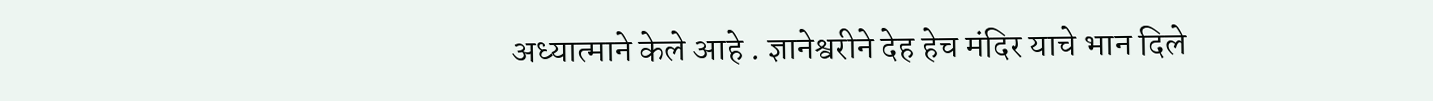अध्यात्माने केले आहे . ज्ञानेश्वरीने देह हेच मंदिर याचे भान दिले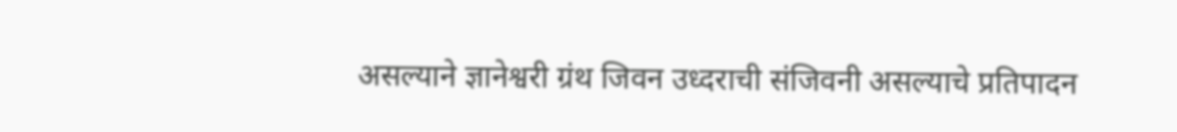असल्याने ज्ञानेश्वरी ग्रंथ जिवन उध्दराची संजिवनी असल्याचे प्रतिपादन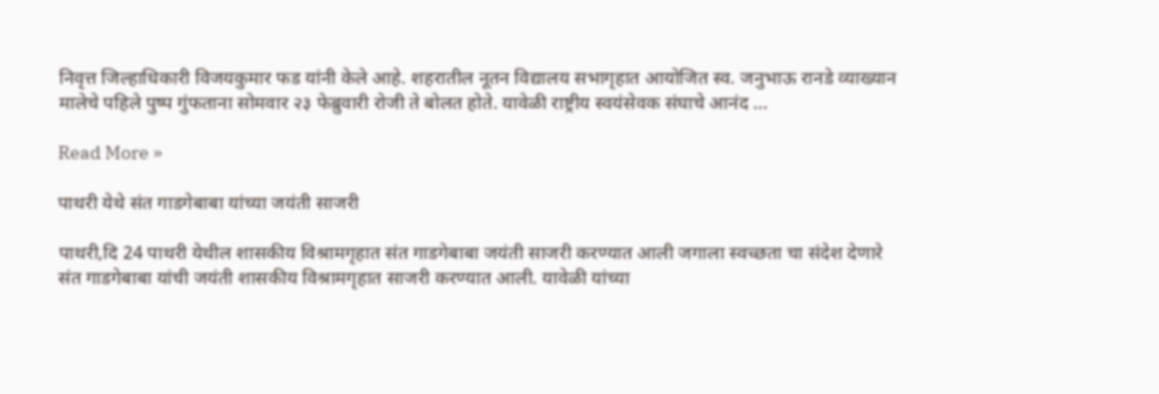निवृत्त जिल्हाधिकारी विजयकुमार फड यांनी केले आहे. शहरातील नूतन विद्यालय सभागृहात आयोजित स्व. जनुभाऊ रानडे व्याख्यान मालेचे पहिले पुष्प गुंफताना सोमवार २३ फेब्रुवारी रोजी ते बोलत होते. यावेळी राष्ट्रीय स्वयंसेवक संघाचे आनंद …

Read More »

पाथरी येथे संत गाडगेबाबा यांच्या जयंती साजरी

पाथरी,दि 24 पाथरी येथील शासकीय विश्रामगृहात संत गाडगेबाबा जयंती साजरी करण्यात आली जगाला स्वच्छता चा संदेश देणारे संत गाडगेबाबा यांची जयंती शासकीय विश्रामगृहात साजरी करण्यात आली. यावेळी यांच्या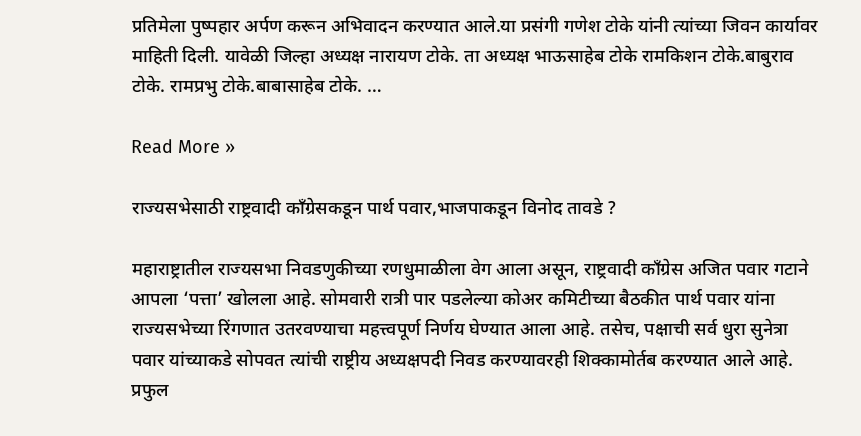प्रतिमेला पुष्पहार अर्पण करून अभिवादन करण्यात आले.या प्रसंगी गणेश टोके यांनी त्यांच्या जिवन कार्यावर माहिती दिली. यावेळी जिल्हा अध्यक्ष नारायण टोके. ता अध्यक्ष भाऊसाहेब टोके रामकिशन टोके.बाबुराव टोके. रामप्रभु टोके.बाबासाहेब टोके. …

Read More »

राज्यसभेसाठी राष्ट्रवादी काँग्रेसकडून पार्थ पवार,भाजपाकडून विनोद तावडे ?

महाराष्ट्रातील राज्यसभा निवडणुकीच्या रणधुमाळीला वेग आला असून, राष्ट्रवादी काँग्रेस अजित पवार गटाने आपला ‘पत्ता’ खोलला आहे. सोमवारी रात्री पार पडलेल्या कोअर कमिटीच्या बैठकीत पार्थ पवार यांना राज्यसभेच्या रिंगणात उतरवण्याचा महत्त्वपूर्ण निर्णय घेण्यात आला आहे. तसेच, पक्षाची सर्व धुरा सुनेत्रा पवार यांच्याकडे सोपवत त्यांची राष्ट्रीय अध्यक्षपदी निवड करण्यावरही शिक्कामोर्तब करण्यात आले आहे. प्रफुल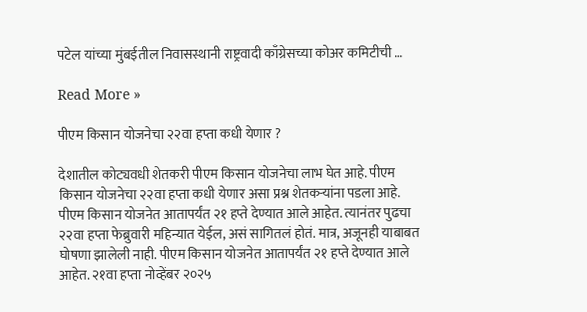पटेल यांच्या मुंबईतील निवासस्थानी राष्ट्रवादी काँग्रेसच्या कोअर कमिटीची …

Read More »

पीएम किसान योजनेचा २२वा हप्ता कधी येणार ?

देशातील कोट्यवधी शेतकरी पीएम किसान योजनेचा लाभ घेत आहे. पीएम किसान योजनेचा २२वा हप्ता कधी येणार असा प्रश्न शेतकऱ्यांना पडला आहे. पीएम किसान योजनेत आतापर्यंत २१ हप्ते देण्यात आले आहेत. त्यानंतर पुढचा २२वा हप्ता फेब्रुवारी महिन्यात येईल, असं सागितलं होतं. मात्र, अजूनही याबाबत घोषणा झालेली नाही. पीएम किसान योजनेत आतापर्यंत २१ हप्ते देण्यात आले आहेत. २१वा हप्ता नोव्हेंबर २०२५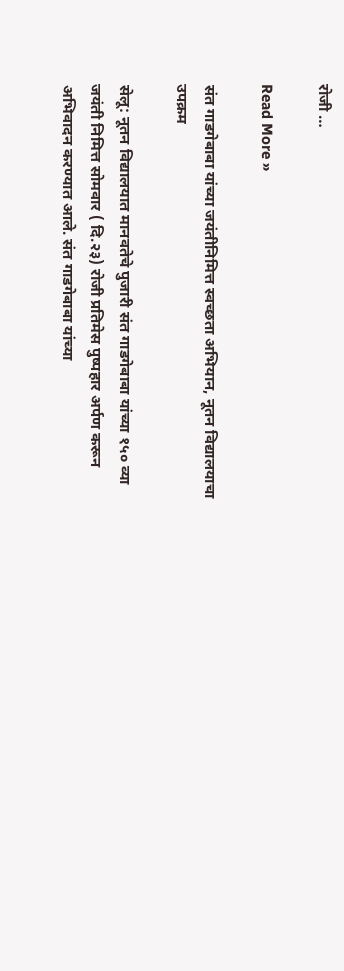रोजी …

Read More »

संत गाडगेबाबा यांच्या जयंतीनिमित्त स्वच्छता अभियान, नूतन विद्यालयाचा उपक्रम

सेलू: नूतन विद्यालयात मानवतेचे पुजारी संत गाडगेबाबा यांच्या १५० व्या जयंती निमित्त सोमवार ( दि.२३) रोजी प्रतिमेस पुष्पहार अर्पण करून अभिवादन करण्यात आले. संत गाडगेबाबा यांच्या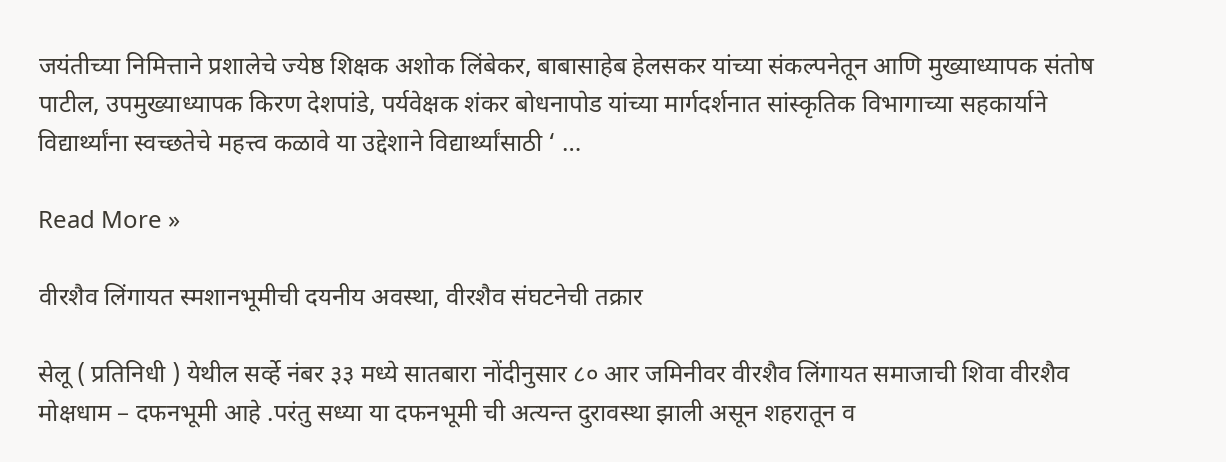जयंतीच्या निमित्ताने प्रशालेचे ज्येष्ठ शिक्षक अशोक लिंबेकर, बाबासाहेब हेलसकर यांच्या संकल्पनेतून आणि मुख्याध्यापक संतोष पाटील, उपमुख्याध्यापक किरण देशपांडे, पर्यवेक्षक शंकर बोधनापोड यांच्या मार्गदर्शनात सांस्कृतिक विभागाच्या सहकार्याने विद्यार्थ्यांना स्वच्छतेचे महत्त्व कळावे या उद्देशाने विद्यार्थ्यांसाठी ‘ …

Read More »

वीरशैव लिंगायत स्मशानभूमीची दयनीय अवस्था, वीरशैव संघटनेची तक्रार

सेलू ( प्रतिनिधी ) येथील सर्व्हे नंबर ३३ मध्ये सातबारा नोंदीनुसार ८० आर जमिनीवर वीरशैव लिंगायत समाजाची शिवा वीरशैव मोक्षधाम – दफनभूमी आहे .परंतु सध्या या दफनभूमी ची अत्यन्त दुरावस्था झाली असून शहरातून व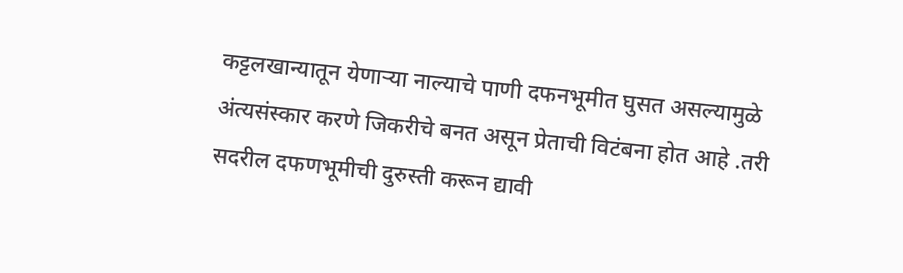कट्टलखान्यातून येणाऱ्या नाल्याचे पाणी दफनभूमीत घुसत असल्यामुळे अंत्यसंस्कार करणे जिकरीचे बनत असून प्रेताची विटंबना होत आहे .तरी सदरील दफणभूमीची दुरुस्ती करून द्यावी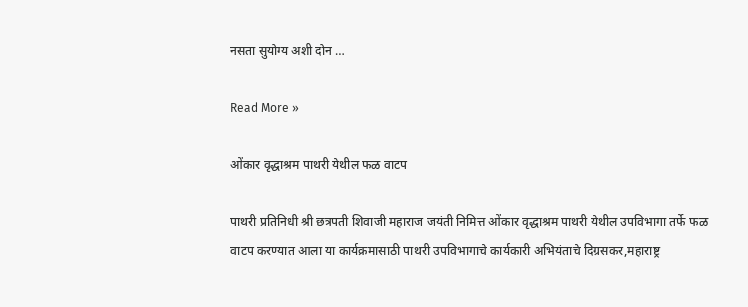नसता सुयोग्य अशी दोन …

Read More »

ओंकार वृद्धाश्रम पाथरी येथील फळ वाटप

पाथरी प्रतिनिधी श्री छत्रपती शिवाजी महाराज जयंती निमित्त ओंकार वृद्धाश्रम पाथरी येथील उपविभागा तर्फे फळ वाटप करण्यात आला या कार्यक्रमासाठी पाथरी उपविभागाचे कार्यकारी अभियंताचे दिग्रसकर,महाराष्ट्र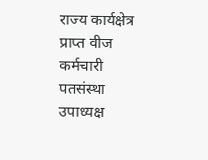राज्य कार्यक्षेत्र प्राप्त वीज कर्मचारी पतसंस्था उपाध्यक्ष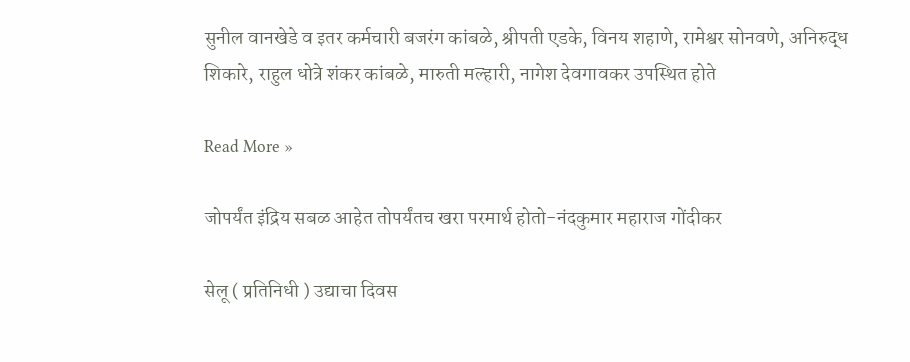सुनील वानखेडे व इतर कर्मचारी बजरंग कांबळे, श्रीपती एडके, विनय शहाणे, रामेश्वर सोनवणे, अनिरुद्ध शिकारे, राहुल धोत्रे शंकर कांबळे, मारुती मल्हारी, नागेश देवगावकर उपस्थित होते

Read More »

जोपर्यंत इंद्रिय सबळ आहेत तोपर्यंतच खरा परमार्थ होतो-नंदकुमार महाराज गोंदीकर

सेलू ( प्रतिनिधी ) उद्याचा दिवस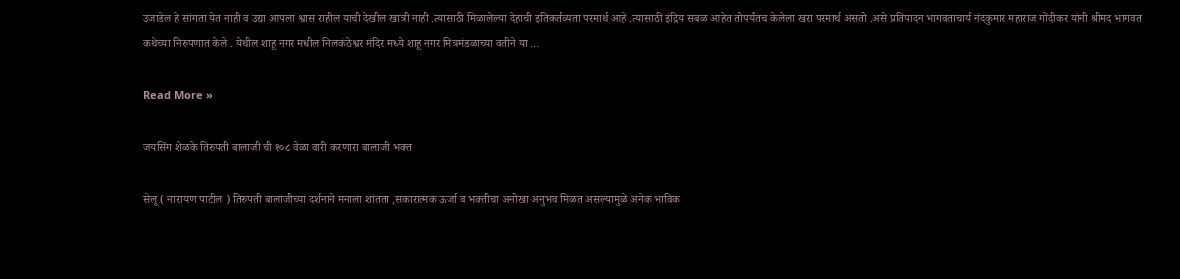उजाडेल हे सांगता येत नाही व उद्या आपला श्वास राहील याची देखील खात्री नाही .त्यासाठी मिळालेल्या देहाची इतिकर्तव्यता परमार्थ आहे .त्यासाठी इंद्रिय सबळ आहेत तोपर्यंतच केलेला खरा परमार्थ असतो .असे प्रतिपादन भागवताचार्य नंदकुमार महाराज गोंदीकर यांनी श्रीमद भागवत कथेच्या निरुपणात केले . येथील शाहू नगर मधील निलकंठेश्वर मंदिर मध्ये शाहू नगर मित्रमंडळाच्या वतीने या …

Read More »

जयसिंग शेळके तिरुपती बालाजी ची १०८ वेळा वारी करणारा बालाजी भक्त

सेलू ( नारायण पाटील ) तिरुपती बालाजीच्या दर्शनाने मनाला शांतता ,सकारात्मक ऊर्जा व भक्तीचा अनोखा अनुभव मिळत असल्यामुळे अनेक भाविक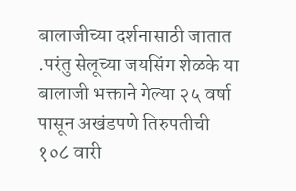बालाजीच्या दर्शनासाठी जातात .परंतु सेलूच्या जयसिंग शेळके या बालाजी भक्ताने गेल्या २५ वर्षा पासून अखंडपणे तिरुपतीची १०८ वारी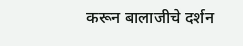करून बालाजीचे दर्शन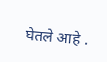घेतले आहे .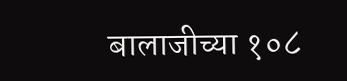बालाजीच्या १०८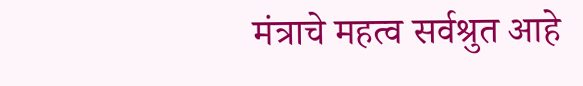मंत्राचे महत्व सर्वश्रुत आहे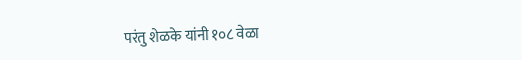परंतु शेळके यांनी १०८ वेळा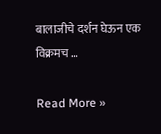बालाजीचे दर्शन घेऊन एक विक्रमच …

Read More »